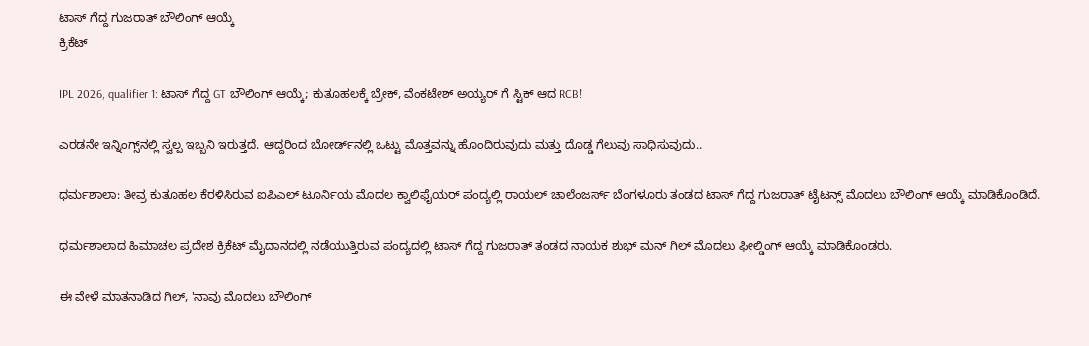ಟಾಸ್ ಗೆದ್ದ ಗುಜರಾತ್ ಬೌಲಿಂಗ್ ಆಯ್ಕೆ
ಕ್ರಿಕೆಟ್

IPL 2026, qualifier 1: ಟಾಸ್ ಗೆದ್ದ GT ಬೌಲಿಂಗ್ ಆಯ್ಕೆ; ಕುತೂಹಲಕ್ಕೆ ಬ್ರೇಕ್, ವೆಂಕಟೇಶ್ ಅಯ್ಯರ್ ಗೆ ಸ್ಟಿಕ್ ಆದ RCB!

ಎರಡನೇ ಇನ್ನಿಂಗ್ಸ್‌ನಲ್ಲಿ ಸ್ವಲ್ಪ ಇಬ್ಬನಿ ಇರುತ್ತದೆ. ಆದ್ದರಿಂದ ಬೋರ್ಡ್‌ನಲ್ಲಿ ಒಟ್ಟು ಮೊತ್ತವನ್ನು ಹೊಂದಿರುವುದು ಮತ್ತು ದೊಡ್ಡ ಗೆಲುವು ಸಾಧಿಸುವುದು..

ಧರ್ಮಶಾಲಾ: ತೀವ್ರ ಕುತೂಹಲ ಕೆರಳಿಸಿರುವ ಐಪಿಎಲ್ ಟೂರ್ನಿಯ ಮೊದಲ ಕ್ವಾಲಿಫೈಯರ್ ಪಂದ್ಯಲ್ಲಿ ರಾಯಲ್ ಚಾಲೆಂಜರ್ಸ್ ಬೆಂಗಳೂರು ತಂಡದ ಟಾಸ್ ಗೆದ್ದ ಗುಜರಾತ್ ಟೈಟನ್ಸ್ ಮೊದಲು ಬೌಲಿಂಗ್ ಆಯ್ಕೆ ಮಾಡಿಕೊಂಡಿದೆ.

ಧರ್ಮಶಾಲಾದ ಹಿಮಾಚಲ ಪ್ರದೇಶ ಕ್ರಿಕೆಟ್ ಮೈದಾನದಲ್ಲಿ ನಡೆಯುತ್ತಿರುವ ಪಂದ್ಯದಲ್ಲಿ ಟಾಸ್ ಗೆದ್ದ ಗುಜರಾತ್ ತಂಡದ ನಾಯಕ ಶುಭ್ ಮನ್ ಗಿಲ್ ಮೊದಲು ಫೀಲ್ಡಿಂಗ್ ಆಯ್ಕೆ ಮಾಡಿಕೊಂಡರು.

ಈ ವೇಳೆ ಮಾತನಾಡಿದ ಗಿಲ್, 'ನಾವು ಮೊದಲು ಬೌಲಿಂಗ್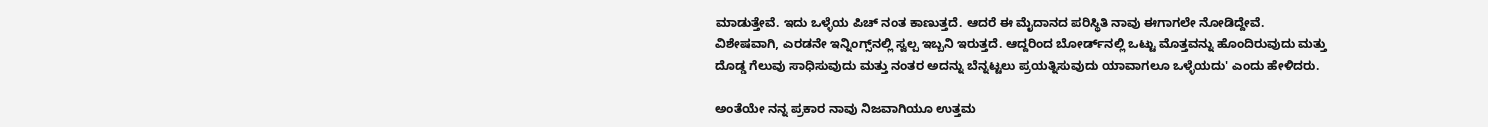ಮಾಡುತ್ತೇವೆ. ಇದು ಒಳ್ಳೆಯ ಪಿಚ್ ನಂತ ಕಾಣುತ್ತದೆ. ಆದರೆ ಈ ಮೈದಾನದ ಪರಿಸ್ಥಿತಿ ನಾವು ಈಗಾಗಲೇ ನೋಡಿದ್ದೇವೆ. ವಿಶೇಷವಾಗಿ, ಎರಡನೇ ಇನ್ನಿಂಗ್ಸ್‌ನಲ್ಲಿ ಸ್ವಲ್ಪ ಇಬ್ಬನಿ ಇರುತ್ತದೆ. ಆದ್ದರಿಂದ ಬೋರ್ಡ್‌ನಲ್ಲಿ ಒಟ್ಟು ಮೊತ್ತವನ್ನು ಹೊಂದಿರುವುದು ಮತ್ತು ದೊಡ್ಡ ಗೆಲುವು ಸಾಧಿಸುವುದು ಮತ್ತು ನಂತರ ಅದನ್ನು ಬೆನ್ನಟ್ಟಲು ಪ್ರಯತ್ನಿಸುವುದು ಯಾವಾಗಲೂ ಒಳ್ಳೆಯದು' ಎಂದು ಹೇಳಿದರು.

ಅಂತೆಯೇ ನನ್ನ ಪ್ರಕಾರ ನಾವು ನಿಜವಾಗಿಯೂ ಉತ್ತಮ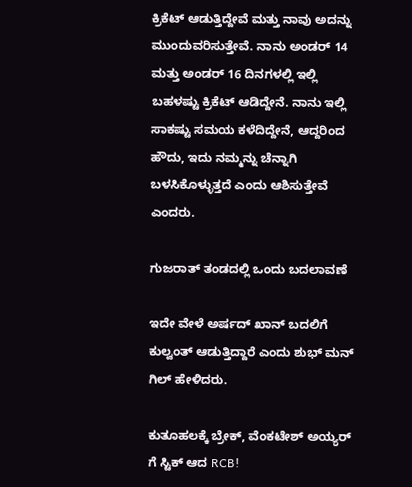ಕ್ರಿಕೆಟ್ ಆಡುತ್ತಿದ್ದೇವೆ ಮತ್ತು ನಾವು ಅದನ್ನು ಮುಂದುವರಿಸುತ್ತೇವೆ. ನಾನು ಅಂಡರ್ 14 ಮತ್ತು ಅಂಡರ್ 16 ದಿನಗಳಲ್ಲಿ ಇಲ್ಲಿ ಬಹಳಷ್ಟು ಕ್ರಿಕೆಟ್ ಆಡಿದ್ದೇನೆ. ನಾನು ಇಲ್ಲಿ ಸಾಕಷ್ಟು ಸಮಯ ಕಳೆದಿದ್ದೇನೆ, ಆದ್ದರಿಂದ ಹೌದು, ಇದು ನಮ್ಮನ್ನು ಚೆನ್ನಾಗಿ ಬಳಸಿಕೊಳ್ಳುತ್ತದೆ ಎಂದು ಆಶಿಸುತ್ತೇವೆ ಎಂದರು.

ಗುಜರಾತ್ ತಂಡದಲ್ಲಿ ಒಂದು ಬದಲಾವಣೆ

ಇದೇ ವೇಳೆ ಅರ್ಷದ್ ಖಾನ್ ಬದಲಿಗೆ ಕುಲ್ವಂತ್ ಆಡುತ್ತಿದ್ದಾರೆ ಎಂದು ಶುಭ್ ಮನ್ ಗಿಲ್ ಹೇಳಿದರು.

ಕುತೂಹಲಕ್ಕೆ ಬ್ರೇಕ್, ವೆಂಕಟೇಶ್ ಅಯ್ಯರ್ ಗೆ ಸ್ಟಿಕ್ ಆದ RCB!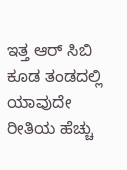ಇತ್ತ ಆರ್ ಸಿಬಿ ಕೂಡ ತಂಡದಲ್ಲಿ ಯಾವುದೇ ರೀತಿಯ ಹೆಚ್ಚು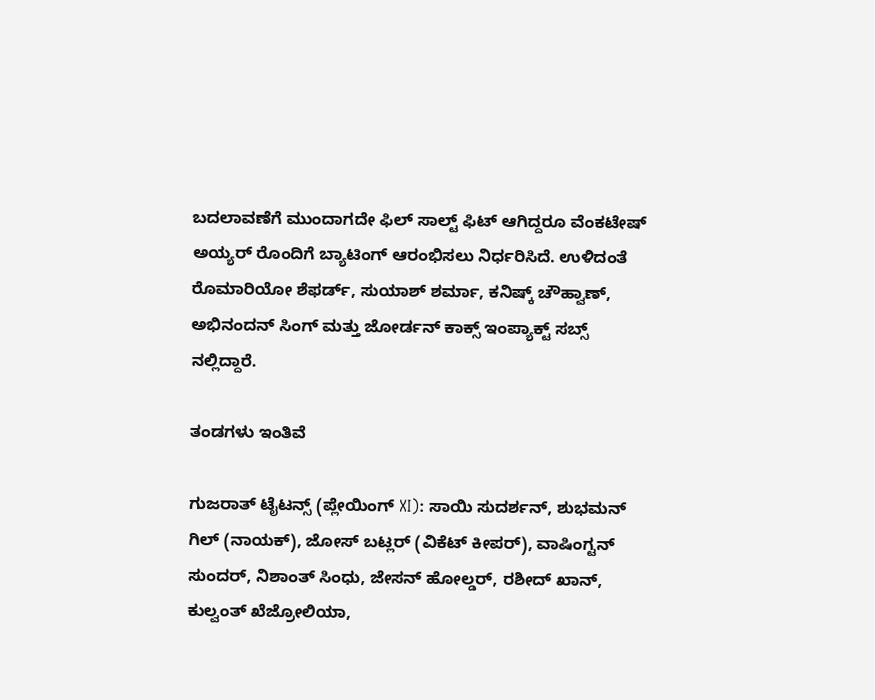ಬದಲಾವಣೆಗೆ ಮುಂದಾಗದೇ ಫಿಲ್ ಸಾಲ್ಟ್ ಫಿಟ್ ಆಗಿದ್ದರೂ ವೆಂಕಟೇಷ್ ಅಯ್ಯರ್ ರೊಂದಿಗೆ ಬ್ಯಾಟಿಂಗ್ ಆರಂಭಿಸಲು ನಿರ್ಧರಿಸಿದೆ. ಉಳಿದಂತೆ ರೊಮಾರಿಯೋ ಶೆಫರ್ಡ್, ಸುಯಾಶ್ ಶರ್ಮಾ, ಕನಿಷ್ಕ್ ಚೌಹ್ವಾಣ್, ಅಭಿನಂದನ್ ಸಿಂಗ್ ಮತ್ತು ಜೋರ್ಡನ್ ಕಾಕ್ಸ್ ಇಂಪ್ಯಾಕ್ಟ್ ಸಬ್ಸ್ ನಲ್ಲಿದ್ದಾರೆ.

ತಂಡಗಳು ಇಂತಿವೆ

ಗುಜರಾತ್ ಟೈಟನ್ಸ್ (ಪ್ಲೇಯಿಂಗ್ XI): ಸಾಯಿ ಸುದರ್ಶನ್, ಶುಭಮನ್ ಗಿಲ್ (ನಾಯಕ್), ಜೋಸ್ ಬಟ್ಲರ್ (ವಿಕೆಟ್ ಕೀಪರ್), ವಾಷಿಂಗ್ಟನ್ ಸುಂದರ್, ನಿಶಾಂತ್ ಸಿಂಧು, ಜೇಸನ್ ಹೋಲ್ಡರ್, ರಶೀದ್ ಖಾನ್, ಕುಲ್ವಂತ್ ಖೆಜ್ರೋಲಿಯಾ,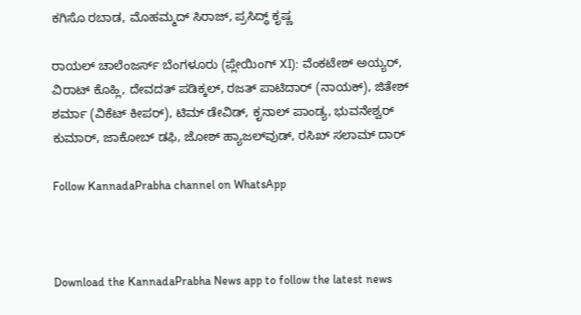ಕಗಿಸೊ ರಬಾಡ, ಮೊಹಮ್ಮದ್ ಸಿರಾಜ್, ಪ್ರಸಿದ್ಧ್ ಕೃಷ್ಣ

ರಾಯಲ್ ಚಾಲೆಂಜರ್ಸ್ ಬೆಂಗಳೂರು (ಪ್ಲೇಯಿಂಗ್ XI): ವೆಂಕಟೇಶ್ ಅಯ್ಯರ್, ವಿರಾಟ್ ಕೊಹ್ಲಿ, ದೇವದತ್ ಪಡಿಕ್ಕಲ್, ರಜತ್ ಪಾಟಿದಾರ್ (ನಾಯಕ್), ಜಿತೇಶ್ ಶರ್ಮಾ (ವಿಕೆಟ್ ಕೀಪರ್), ಟಿಮ್ ಡೇವಿಡ್, ಕೃನಾಲ್ ಪಾಂಡ್ಯ, ಭುವನೇಶ್ವರ್ ಕುಮಾರ್, ಜಾಕೋಬ್ ಡಫಿ, ಜೋಶ್ ಹ್ಯಾಜಲ್‌ವುಡ್, ರಸಿಖ್ ಸಲಾಮ್ ದಾರ್

Follow KannadaPrabha channel on WhatsApp



Download the KannadaPrabha News app to follow the latest news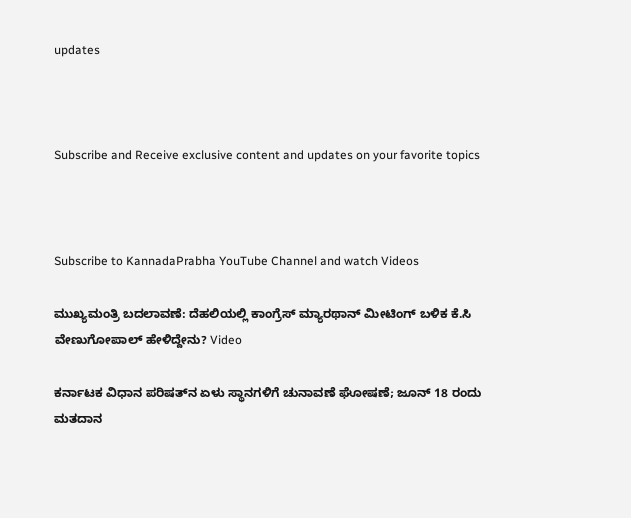updates



Subscribe and Receive exclusive content and updates on your favorite topics



Subscribe to KannadaPrabha YouTube Channel and watch Videos

ಮುಖ್ಯಮಂತ್ರಿ ಬದಲಾವಣೆ: ದೆಹಲಿಯಲ್ಲಿ ಕಾಂಗ್ರೆಸ್‌ ಮ್ಯಾರಥಾನ್‌ ಮೀಟಿಂಗ್ ಬಳಿಕ ಕೆ.ಸಿ ವೇಣುಗೋಪಾಲ್ ಹೇಳಿದ್ದೇನು? Video

ಕರ್ನಾಟಕ ವಿಧಾನ ಪರಿಷತ್‌ನ ಏಳು ಸ್ಥಾನಗಳಿಗೆ ಚುನಾವಣೆ ಘೋಷಣೆ; ಜೂನ್ 18 ರಂದು ಮತದಾನ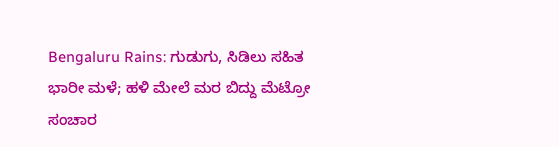Bengaluru Rains: ಗುಡುಗು, ಸಿಡಿಲು ಸಹಿತ ಭಾರೀ ಮಳೆ; ಹಳಿ ಮೇಲೆ ಮರ ಬಿದ್ದು ಮೆಟ್ರೋ ಸಂಚಾರ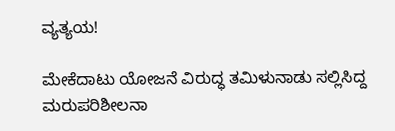ವ್ಯತ್ಯಯ!

ಮೇಕೆದಾಟು ಯೋಜನೆ ವಿರುದ್ಧ ತಮಿಳುನಾಡು ಸಲ್ಲಿಸಿದ್ದ ಮರುಪರಿಶೀಲನಾ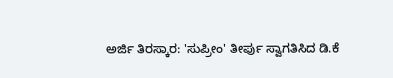ಅರ್ಜಿ ತಿರಸ್ಕಾರ: 'ಸುಪ್ರೀಂ' ತೀರ್ಪು ಸ್ವಾಗತಿಸಿದ ಡಿ.ಕೆ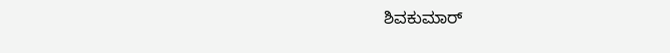ಶಿವಕುಮಾರ್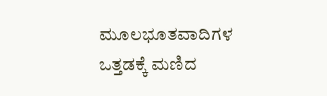ಮೂಲಭೂತವಾದಿಗಳ ಒತ್ತಡಕ್ಕೆ ಮಣಿದ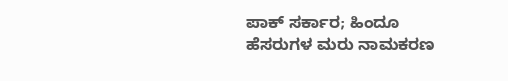ಪಾಕ್ ಸರ್ಕಾರ; ಹಿಂದೂ ಹೆಸರುಗಳ ಮರು ನಾಮಕರಣ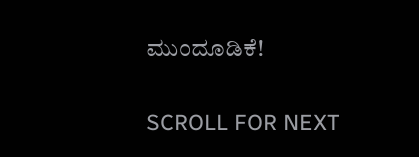ಮುಂದೂಡಿಕೆ!

SCROLL FOR NEXT